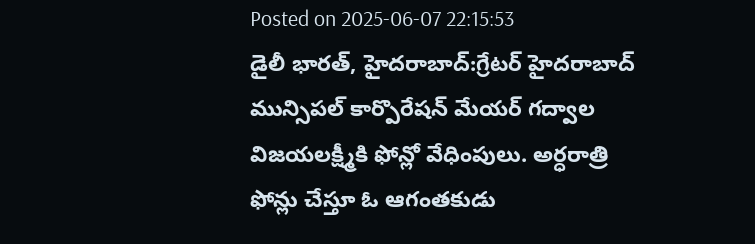Posted on 2025-06-07 22:15:53
డైలీ భారత్, హైదరాబాద్:గ్రేటర్ హైదరాబాద్ మున్సిపల్ కార్పొరేషన్ మేయర్ గద్వాల విజయలక్ష్మీకి ఫోన్లో వేధింపులు. అర్ధరాత్రి ఫోన్లు చేస్తూ ఓ ఆగంతకుడు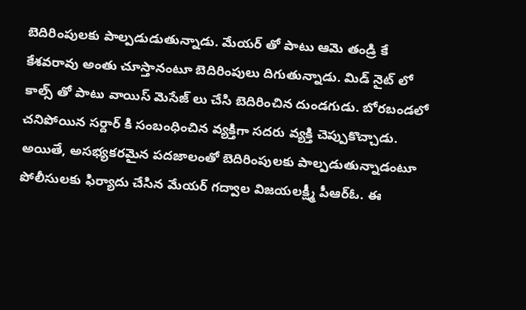బెదిరింపులకు పాల్పడుడుతున్నాడు. మేయర్ తో పాటు ఆమె తండ్రి కే కేశవరావు అంతు చూస్తానంటూ బెదిరింపులు దిగుతున్నాడు. మిడ్ నైట్ లో కాల్స్ తో పాటు వాయిస్ మెసేజ్ లు చేసి బెదిరించిన దుండగుడు. బోరబండలో చనిపోయిన సర్దార్ కి సంబంధించిన వ్యక్తిగా సదరు వ్యక్తి చెప్పుకొచ్చాడు.
అయితే, అసభ్యకరమైన పదజాలంతో బెదిరింపులకు పాల్పడుతున్నాడంటూ పోలీసులకు ఫిర్యాదు చేసిన మేయర్ గద్వాల విజయలక్ష్మీ పీఆర్ఓ. ఈ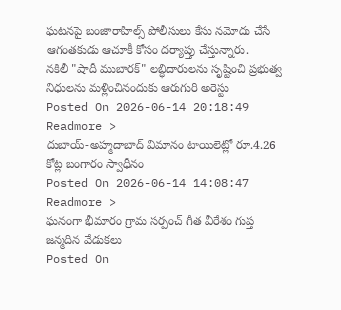ఘటనపై బంజారాహిల్స్ పోలీసులు కేసు నమోదు చేసే ఆగంతకుడు ఆచూకీ కోసం దర్యాప్తు చేస్తున్నారు.
నకిలీ "షాదీ ముబారక్" లబ్ధిదారులను సృష్టించి ప్రభుత్వ నిధులను మళ్లించినందుకు ఆరుగురి అరెస్టు
Posted On 2026-06-14 20:18:49
Readmore >
దుబాయ్-అహ్మదాబాద్ విమానం టాయిలెట్లో రూ.4.26 కోట్ల బంగారం స్వాధీనం
Posted On 2026-06-14 14:08:47
Readmore >
ఘనంగా భీమారం గ్రామ సర్పంచ్ గీత వీరేశం గుప్త జన్మదిన వేడుకలు
Posted On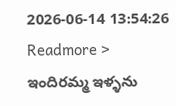2026-06-14 13:54:26
Readmore >
ఇందిరమ్మ ఇళ్ళను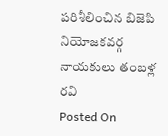పరిశీలించిన బిజెపి నియోజకవర్గ నాయకులు తంబళ్ల రవి
Posted On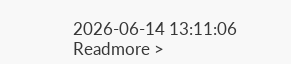2026-06-14 13:11:06
Readmore >